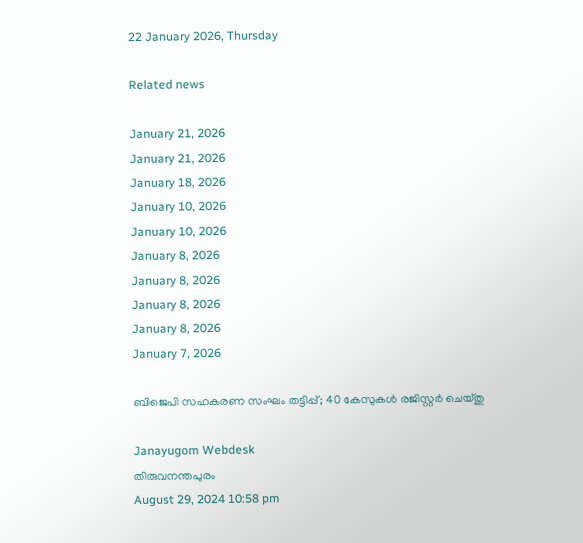22 January 2026, Thursday

Related news

January 21, 2026
January 21, 2026
January 18, 2026
January 10, 2026
January 10, 2026
January 8, 2026
January 8, 2026
January 8, 2026
January 8, 2026
January 7, 2026

ബിജെപി സഹകരണ സംഘം തട്ടിപ്പ്; 40 കേസുകൾ രജിസ്റ്റര്‍ ചെയ്തു

Janayugom Webdesk
തിരുവനന്തപുരം
August 29, 2024 10:58 pm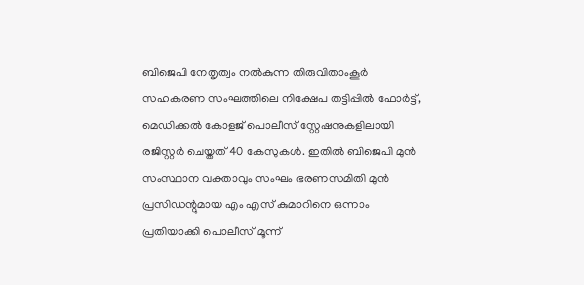ബിജെപി നേതൃത്വം നൽകുന്ന തിരുവിതാംകൂർ സഹകരണ സംഘത്തിലെ നിക്ഷേപ തട്ടിപ്പിൽ ഫോർട്ട്, മെഡിക്കൽ കോളജ് പൊലീസ് സ്റ്റേഷനുകളിലായി രജിസ്റ്റർ ചെയ്തത് 40 കേസുകൾ. ഇതിൽ ബിജെപി മുൻ സംസ്ഥാന വക്താവും സംഘം ഭരണസമിതി മുൻ പ്രസിഡന്റുമായ എം എസ് കുമാറിനെ ഒന്നാം പ്രതിയാക്കി പൊലീസ് മൂന്ന്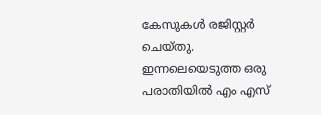കേസുകൾ രജിസ്റ്റർ ചെയ്തു.
ഇന്നലെയെടുത്ത ഒരു പരാതിയിൽ എം എസ്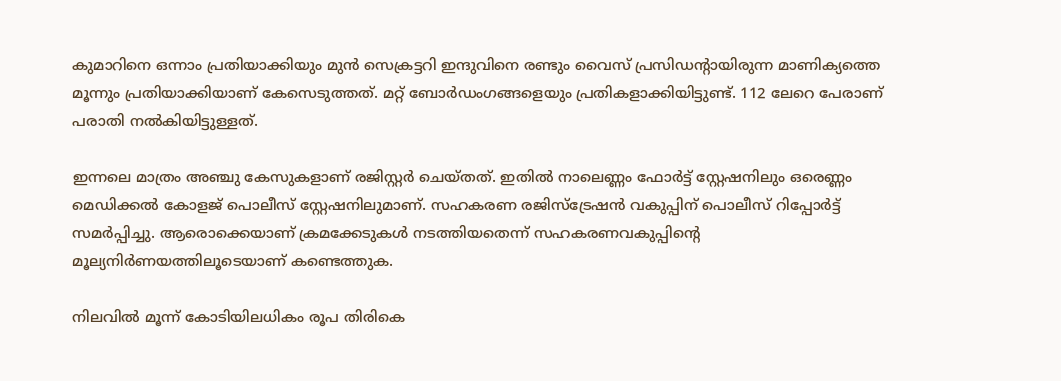കുമാറിനെ ഒന്നാം പ്രതിയാക്കിയും മുൻ സെക്രട്ടറി ഇന്ദുവിനെ രണ്ടും വൈസ്‌ പ്രസിഡന്റായിരുന്ന മാണിക്യത്തെ മൂന്നും പ്രതിയാക്കിയാണ് കേസെടുത്തത്. മറ്റ് ബോർഡംഗങ്ങളെയും പ്രതികളാക്കിയിട്ടുണ്ട്. 112 ലേറെ പേരാണ് പരാതി നല്‍കിയിട്ടുള്ളത്.

ഇന്നലെ മാത്രം അഞ്ചു കേസുകളാണ് രജിസ്റ്റർ ചെയ്തത്. ഇതിൽ നാലെണ്ണം ഫോർട്ട് സ്റ്റേഷനിലും ഒരെണ്ണം മെഡിക്കൽ കോളജ് പൊലീസ് സ്റ്റേഷനിലുമാണ്. സഹകരണ രജിസ്ട്രേഷൻ വകുപ്പിന് പൊലീസ് റിപ്പോർട്ട് സമർപ്പിച്ചു. ആരൊക്കെയാണ് ക്രമക്കേടുകൾ നടത്തിയതെന്ന് സഹകരണവകുപ്പിന്റെ മൂല്യനിർണയത്തിലൂടെയാണ് കണ്ടെത്തുക.

നിലവിൽ മൂന്ന് കോടിയിലധികം രൂപ തിരികെ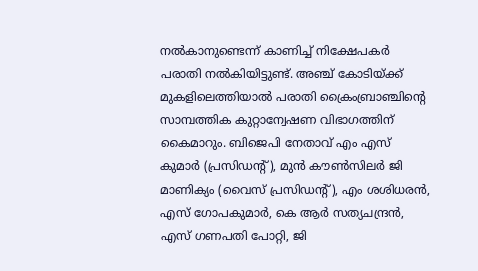നൽകാനുണ്ടെന്ന് കാണിച്ച് നിക്ഷേപകർ പരാതി നൽകിയിട്ടുണ്ട്. അഞ്ച് കോടിയ്ക്ക് മുകളിലെത്തിയാൽ പരാതി ക്രൈംബ്രാഞ്ചിന്റെ സാമ്പത്തിക കുറ്റാന്വേഷണ വിഭാഗത്തിന് കൈമാറും. ബിജെപി നേതാവ് എം എസ് കുമാർ (പ്രസിഡന്റ്), മുൻ കൗൺസിലർ ജി മാണിക്യം (വൈസ് പ്രസിഡന്റ്), എം ശശിധരൻ, എസ് ഗോപകുമാർ, കെ ആർ സത്യചന്ദ്രൻ, എസ് ഗണപതി പോറ്റി, ജി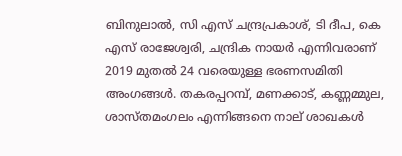ബിനുലാൽ, സി എസ് ചന്ദ്രപ്രകാശ്, ടി ദീപ, കെ എസ് രാജേശ്വരി, ചന്ദ്രിക നായർ എന്നിവരാണ് 2019 മുതൽ 24 വരെയുള്ള ഭരണസമിതി അംഗങ്ങൾ. തകരപ്പറമ്പ്, മണക്കാട്, കണ്ണമ്മുല, ശാസ്തമംഗലം എന്നിങ്ങനെ നാല് ശാഖകൾ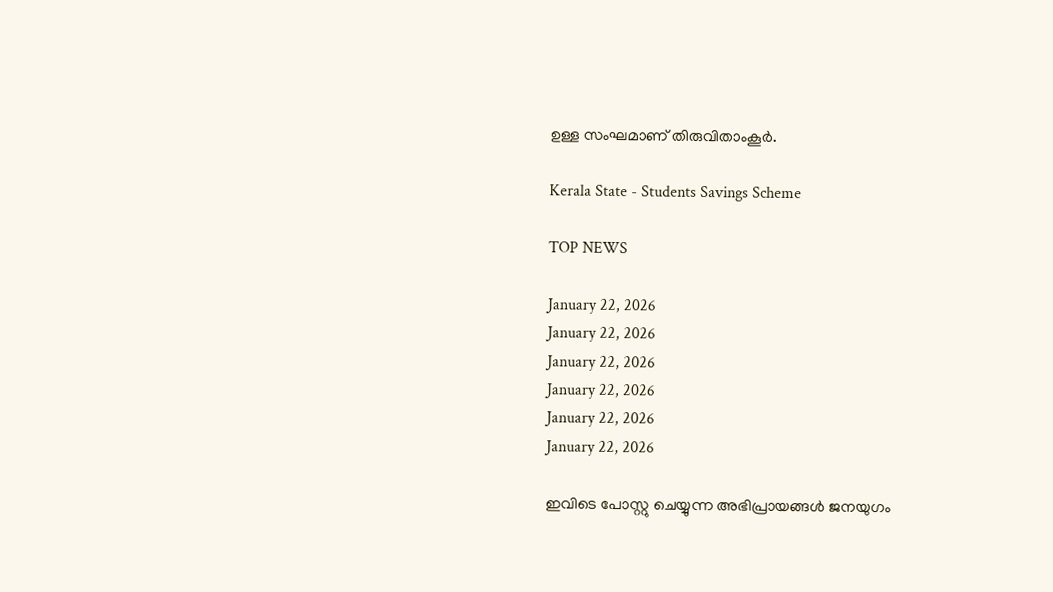ഉള്ള സംഘമാണ് തിരുവിതാംകൂർ.

Kerala State - Students Savings Scheme

TOP NEWS

January 22, 2026
January 22, 2026
January 22, 2026
January 22, 2026
January 22, 2026
January 22, 2026

ഇവിടെ പോസ്റ്റു ചെയ്യുന്ന അഭിപ്രായങ്ങള്‍ ജനയുഗം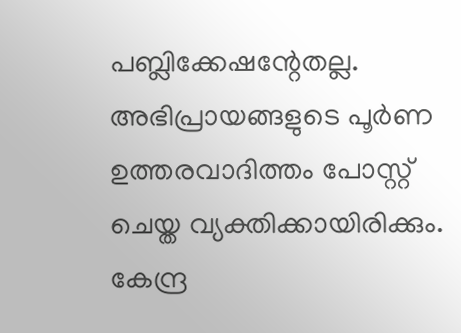പബ്ലിക്കേഷന്റേതല്ല. അഭിപ്രായങ്ങളുടെ പൂര്‍ണ ഉത്തരവാദിത്തം പോസ്റ്റ് ചെയ്ത വ്യക്തിക്കായിരിക്കും. കേന്ദ്ര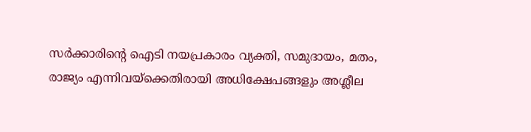സര്‍ക്കാരിന്റെ ഐടി നയപ്രകാരം വ്യക്തി, സമുദായം, മതം, രാജ്യം എന്നിവയ്‌ക്കെതിരായി അധിക്ഷേപങ്ങളും അശ്ലീല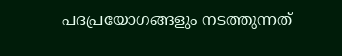പദപ്രയോഗങ്ങളും നടത്തുന്നത്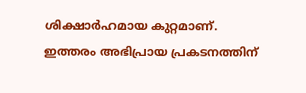ശിക്ഷാര്‍ഹമായ കുറ്റമാണ്. ഇത്തരം അഭിപ്രായ പ്രകടനത്തിന്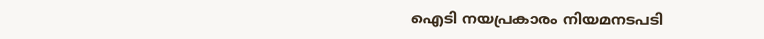ഐടി നയപ്രകാരം നിയമനടപടി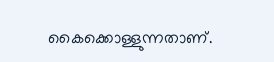കൈക്കൊള്ളുന്നതാണ്.